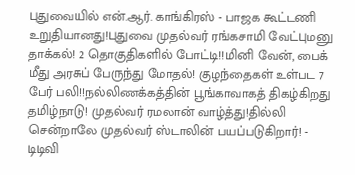புதுவையில் என்.ஆர். காங்கிரஸ் - பாஜக கூட்டணி உறுதியானது!புதுவை முதல்வர் ரங்கசாமி வேட்புமனு தாக்கல்! 2 தொகுதிகளில் போட்டி!!மினி வேன், பைக் மீது அரசுப் பேருந்து மோதல்! குழந்தைகள் உள்பட 7 பேர் பலி!!நல்லிணக்கத்தின் பூங்காவாகத் திகழ்கிறது தமிழ்நாடு! முதல்வர் ரமலான் வாழ்த்து!தில்லி சென்றாலே முதல்வர் ஸ்டாலின் பயப்படுகிறார்! - டிடிவி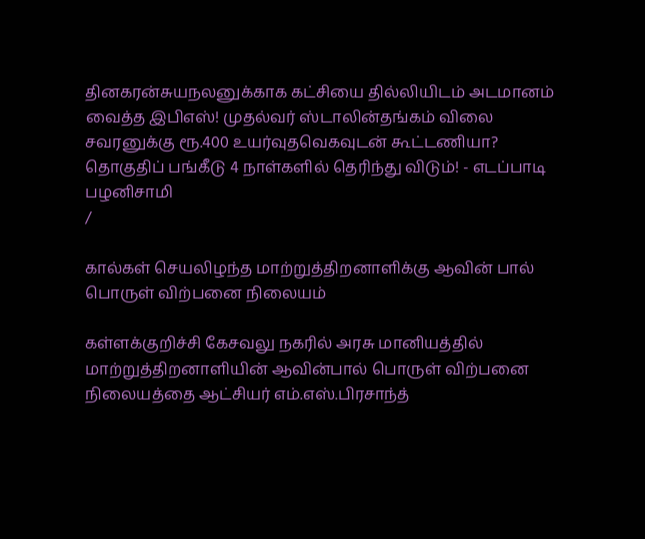தினகரன்சுயநலனுக்காக கட்சியை தில்லியிடம் அடமானம் வைத்த இபிஎஸ்! முதல்வர் ஸ்டாலின்தங்கம் விலை சவரனுக்கு ரூ.400 உயர்வுதவெகவுடன் கூட்டணியா? தொகுதிப் பங்கீடு 4 நாள்களில் தெரிந்து விடும்! - எடப்பாடி பழனிசாமி
/

கால்கள் செயலிழந்த மாற்றுத்திறனாளிக்கு ஆவின் பால் பொருள் விற்பனை நிலையம்

கள்ளக்குறிச்சி கேசவலு நகரில் அரசு மானியத்தில் மாற்றுத்திறனாளியின் ஆவின்பால் பொருள் விற்பனை நிலையத்தை ஆட்சியர் எம்.எஸ்.பிரசாந்த்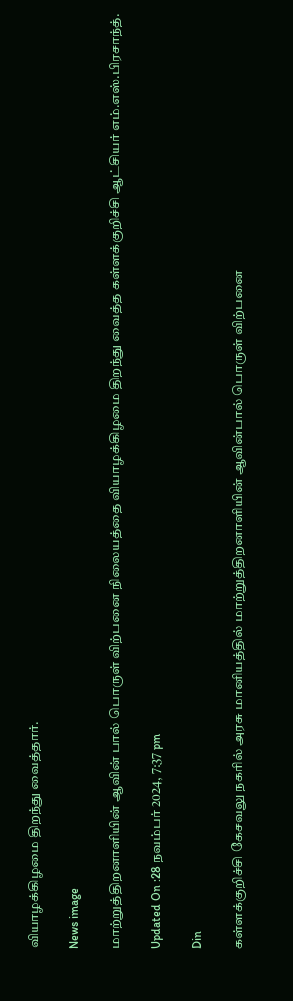வியாழக்கிழமை திறந்து வைத்தார்.

News image

மாற்றுத்திறனாளியின் ஆவின் பால் பொருள் விற்பனை நிலையத்தை வியாழக்கிழமை திறந்து வைத்த கள்ளக்குறிச்சி ஆட்சியர் எம்.எஸ்.பிரசாந்த்.

Updated On :28 நவம்பர் 2024, 7:37 pm

Din

கள்ளக்குறிச்சி கேசவலு நகரில் அரசு மானியத்தில் மாற்றுத்திறனாளியின் ஆவின்பால் பொருள் விற்பனை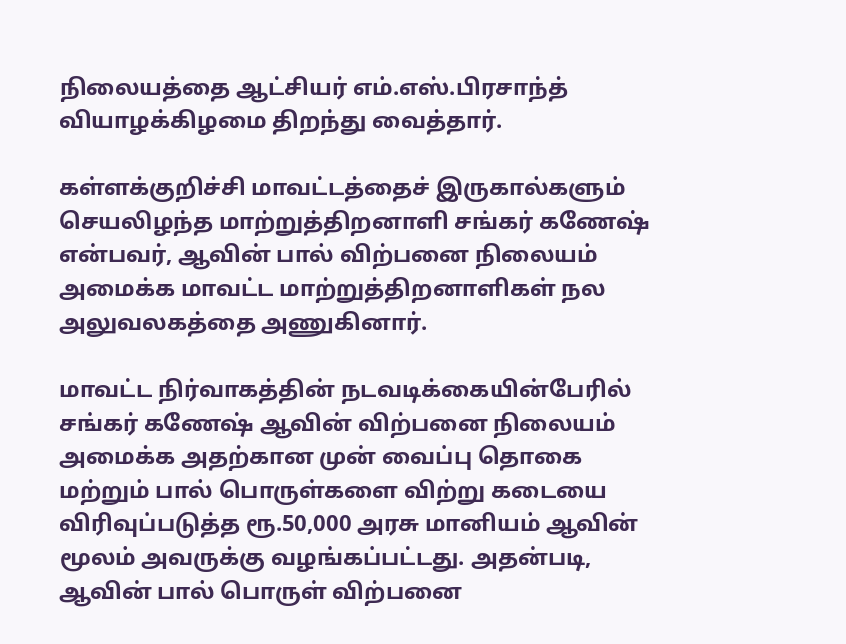நிலையத்தை ஆட்சியர் எம்.எஸ்.பிரசாந்த் வியாழக்கிழமை திறந்து வைத்தார்.

கள்ளக்குறிச்சி மாவட்டத்தைச் இருகால்களும் செயலிழந்த மாற்றுத்திறனாளி சங்கர் கணேஷ் என்பவர், ஆவின் பால் விற்பனை நிலையம் அமைக்க மாவட்ட மாற்றுத்திறனாளிகள் நல அலுவலகத்தை அணுகினார்.

மாவட்ட நிர்வாகத்தின் நடவடிக்கையின்பேரில் சங்கர் கணேஷ் ஆவின் விற்பனை நிலையம் அமைக்க அதற்கான முன் வைப்பு தொகை மற்றும் பால் பொருள்களை விற்று கடையை விரிவுப்படுத்த ரூ.50,000 அரசு மானியம் ஆவின் மூலம் அவருக்கு வழங்கப்பட்டது. அதன்படி, ஆவின் பால் பொருள் விற்பனை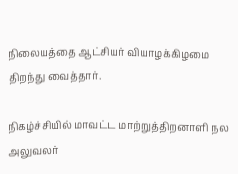நிலையத்தை ஆட்சியர் வியாழக்கிழமை திறந்து வைத்தார்.

நிகழ்ச்சியில் மாவட்ட மாற்றுத்திறனாளி நல அலுவலர்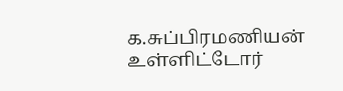க.சுப்பிரமணியன் உள்ளிட்டோர்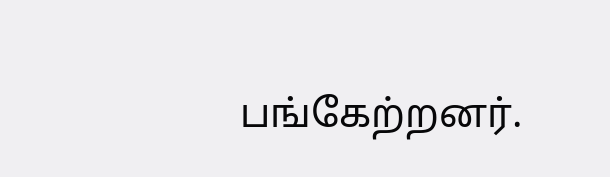பங்கேற்றனர்.